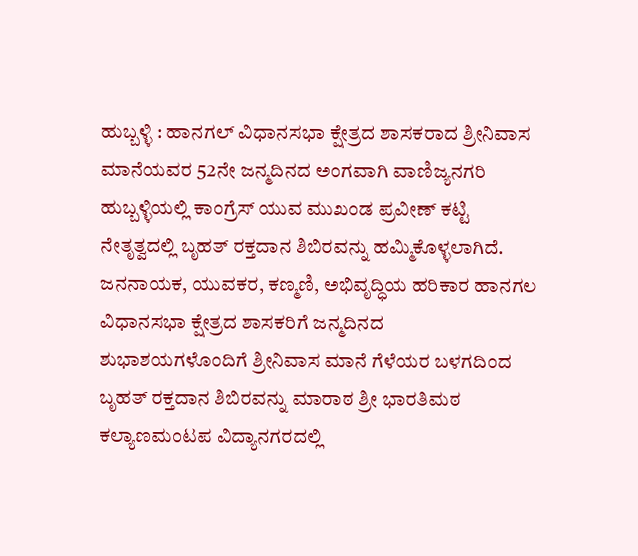ಹುಬ್ಬಳ್ಳಿ : ಹಾನಗಲ್ ವಿಧಾನಸಭಾ ಕ್ಷೇತ್ರದ ಶಾಸಕರಾದ ಶ್ರೀನಿವಾಸ ಮಾನೆಯವರ 52ನೇ ಜನ್ಮದಿನದ ಅಂಗವಾಗಿ ವಾಣಿಜ್ಯನಗರಿ ಹುಬ್ಬಳ್ಳಿಯಲ್ಲಿ ಕಾಂಗ್ರೆಸ್ ಯುವ ಮುಖಂಡ ಪ್ರವೀಣ್ ಕಟ್ಟಿ ನೇತೃತ್ವದಲ್ಲಿ ಬೃಹತ್ ರಕ್ತದಾನ ಶಿಬಿರವನ್ನು ಹಮ್ಮಿಕೊಳ್ಳಲಾಗಿದೆ.
ಜನನಾಯಕ, ಯುವಕರ, ಕಣ್ಮಣಿ, ಅಭಿವೃದ್ಧಿಯ ಹರಿಕಾರ ಹಾನಗಲ ವಿಧಾನಸಭಾ ಕ್ಷೇತ್ರದ ಶಾಸಕರಿಗೆ ಜನ್ಮದಿನದ ಶುಭಾಶಯಗಳೊಂದಿಗೆ ಶ್ರೀನಿವಾಸ ಮಾನೆ ಗೆಳೆಯರ ಬಳಗದಿಂದ ಬೃಹತ್ ರಕ್ತದಾನ ಶಿಬಿರವನ್ನು ಮಾರಾಠ ಶ್ರೀ ಭಾರತಿಮಠ ಕಲ್ಯಾಣಮಂಟಪ ವಿದ್ಯಾನಗರದಲ್ಲಿ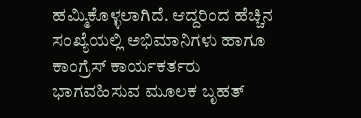ಹಮ್ಮಿಕೊಳ್ಳಲಾಗಿದೆ. ಆದ್ದರಿಂದ ಹೆಚ್ಚಿನ ಸಂಖ್ಯೆಯಲ್ಲಿ ಅಭಿಮಾನಿಗಳು ಹಾಗೂ ಕಾಂಗ್ರೆಸ್ ಕಾರ್ಯಕರ್ತರು ಭಾಗವಹಿಸುವ ಮೂಲಕ ಬೃಹತ್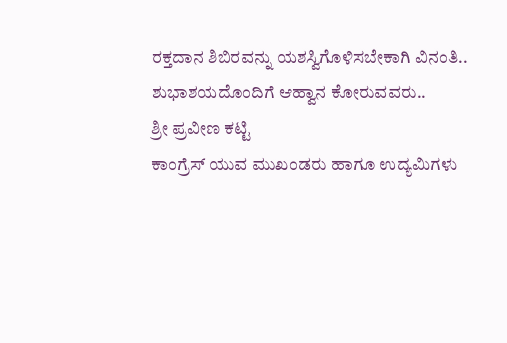ರಕ್ತದಾನ ಶಿಬಿರವನ್ನು ಯಶಸ್ವಿಗೊಳಿಸಬೇಕಾಗಿ ವಿನಂತಿ..
ಶುಭಾಶಯದೊಂದಿಗೆ ಆಹ್ವಾನ ಕೋರುವವರು..
ಶ್ರೀ ಪ್ರವೀಣ ಕಟ್ಟಿ
ಕಾಂಗ್ರೆಸ್ ಯುವ ಮುಖಂಡರು ಹಾಗೂ ಉದ್ಯಮಿಗಳು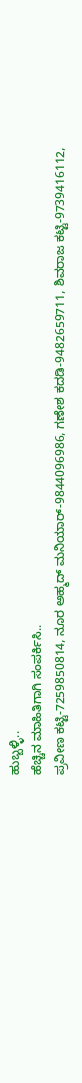ಹುಬ್ಬಳ್ಳಿ..
ಹೆಚ್ಚಿನ ಮಾಹಿತಿಗಾಗಿ ಸಂಪರ್ಕಿಸಿ..
ಪ್ರವೀಣ ಕಟ್ಟಿ-7259850814, ನೂರ ಅಹ್ಮದ್ ಮನಿಯಾರ್-9844096986, ಗಣೇಶ ಕದಡಿ-9482659711, ಶಿವರಾಜ ಕಟ್ಟಿ-9739416112,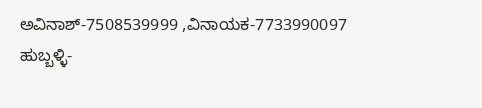ಅವಿನಾಶ್-7508539999 ,ವಿನಾಯಕ-7733990097
ಹುಬ್ಬಳ್ಳಿ-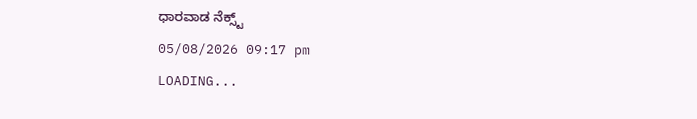ಧಾರವಾಡ ನೆಕ್ಸ್ಟ್
05/08/2026 09:17 pm
LOADING...